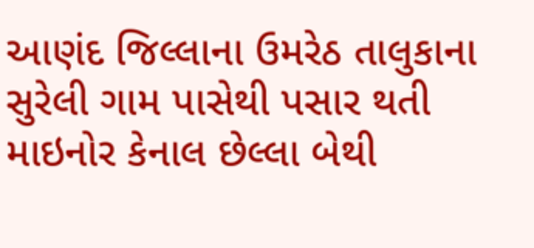આણંદ જિલ્લાના ઉમરેઠ તાલુકાના સુરેલી ગામ પાસેથી પસાર થતી માઇનોર કેનાલ છેલ્લા બેથી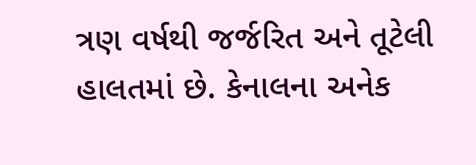ત્રણ વર્ષથી જર્જરિત અને તૂટેલી હાલતમાં છે. કેનાલના અનેક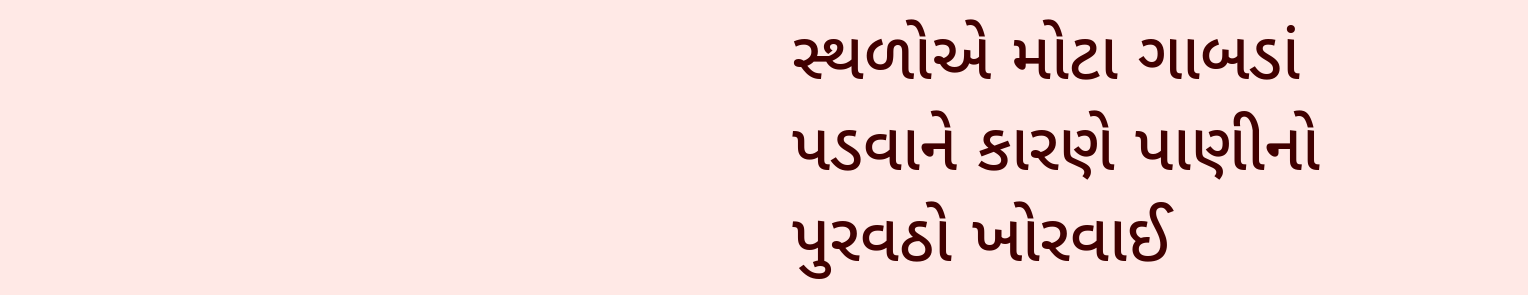સ્થળોએ મોટા ગાબડાં પડવાને કારણે પાણીનો પુરવઠો ખોરવાઈ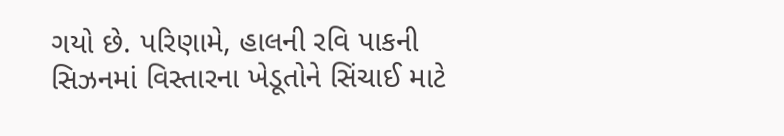ગયો છે. પરિણામે, હાલની રવિ પાકની સિઝનમાં વિસ્તારના ખેડૂતોને સિંચાઈ માટે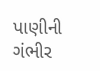પાણીની ગંભીર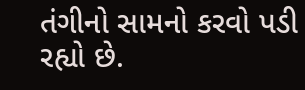તંગીનો સામનો કરવો પડી રહ્યો છે.